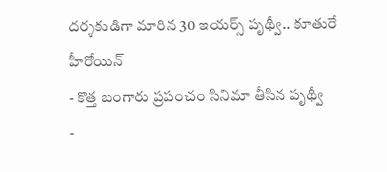దర్శకుడిగా మారిన 30 ఇయర్స్ పృథ్వీ.. కూతురే హీరోయిన్
- కొత్త బంగారు ప్రపంచం సినిమా తీసిన పృథ్వీ
-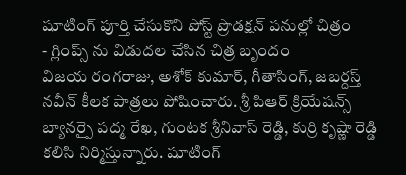షూటింగ్ పూర్తి చేసుకొని పోస్ట్ ప్రొడక్షన్ పనుల్లో చిత్రం
- గ్లింప్స్ ను విడుదల చేసిన చిత్ర బృందం
విజయ రంగరాజు, అశోక్ కుమార్, గీతాసింగ్, జబర్దస్త్ నవీన్ కీలక పాత్రలు పోషించారు. శ్రీ పిఆర్ క్రియేషన్స్ బ్యానర్పై పద్మ రేఖ, గుంటక శ్రీనివాస్ రెడ్డి, కుర్రి కృష్ణా రెడ్డి కలిసి నిర్మిస్తున్నారు. షూటింగ్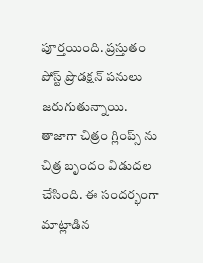పూర్తయింది. ప్రస్తుతం పోస్ట్ ప్రొడక్షన్ పనులు జరుగుతున్నాయి. తాజాగా చిత్రం గ్లింప్స్ ను చిత్ర బృందం విడుదల చేసింది. ఈ సందర్భంగా మాట్లాడిన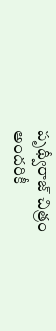పృథ్వీరాజ్ చిత్రం అందరికీ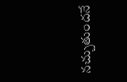నచ్చుతుందనే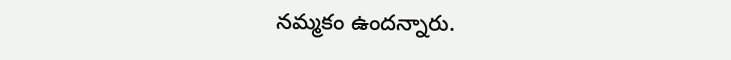నమ్మకం ఉందన్నారు.